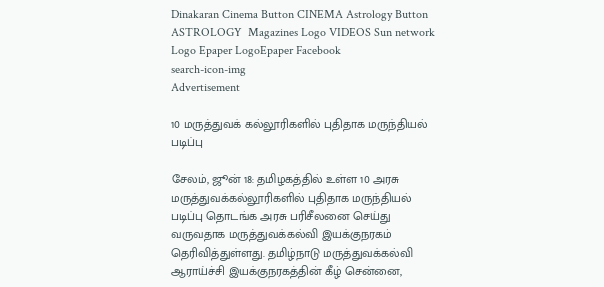Dinakaran Cinema Button CINEMA Astrology Button ASTROLOGY  Magazines Logo VIDEOS Sun network Logo Epaper LogoEpaper Facebook
search-icon-img
Advertisement

10 மருத்துவக் கல்லூரிகளில் புதிதாக மருந்தியல் படிப்பு

சேலம், ஜூன் 18: தமிழகத்தில் உள்ள 10 அரசு மருத்துவக்கல்லூரிகளில் புதிதாக மருந்தியல் படிப்பு தொடங்க அரசு பரிசீலனை செய்து வருவதாக மருத்துவக்கல்வி இயக்குநரகம் தெரிவித்துள்ளது. தமிழ்நாடு மருத்துவக்கல்வி ஆராய்ச்சி இயக்குநரகத்தின் கீழ் சென்னை,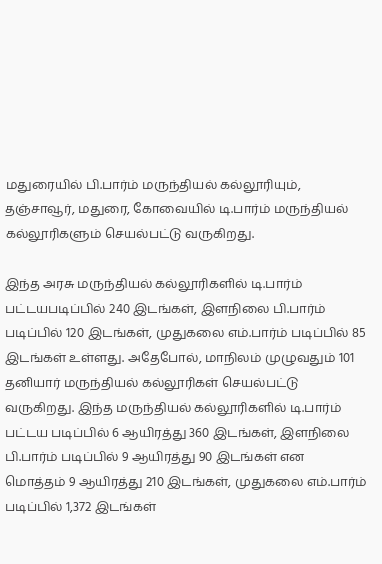மதுரையில் பி.பார்ம் மருந்தியல் கல்லூரியும், தஞ்சாவூர், மதுரை, கோவையில் டி.பார்ம் மருந்தியல் கல்லூரிகளும் செயல்பட்டு வருகிறது.

இந்த அரசு மருந்தியல் கல்லூரிகளில் டி.பார்ம் பட்டயபடிப்பில் 240 இடங்கள், இளநிலை பி.பார்ம் படிப்பில் 120 இடங்கள், முதுகலை எம்.பார்ம் படிப்பில் 85 இடங்கள் உள்ளது. அதேபோல், மாநிலம் முழுவதும் 101 தனியார் மருந்தியல் கல்லூரிகள் செயல்பட்டு வருகிறது. இந்த மருந்தியல் கல்லூரிகளில் டி.பார்ம் பட்டய படிப்பில் 6 ஆயிரத்து 360 இடங்கள், இளநிலை பி.பார்ம் படிப்பில் 9 ஆயிரத்து 90 இடங்கள் என மொத்தம் 9 ஆயிரத்து 210 இடங்கள், முதுகலை எம்.பார்ம் படிப்பில் 1,372 இடங்கள்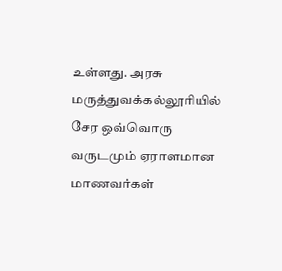உள்ளது. அரசு மருத்துவக்கல்லூரியில் சேர ஒவ்வொரு வருடமும் ஏராளமான மாணவர்கள்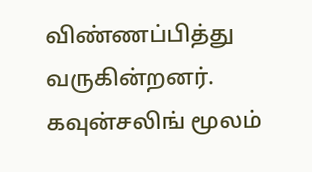விண்ணப்பித்து வருகின்றனர். கவுன்சலிங் மூலம்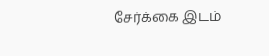சேர்க்கை இடம்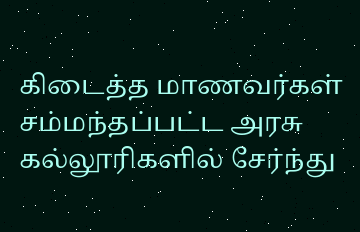கிடைத்த மாணவர்கள் சம்மந்தப்பட்ட அரசு கல்லூரிகளில் சேர்ந்து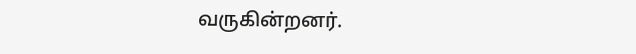வருகின்றனர்.